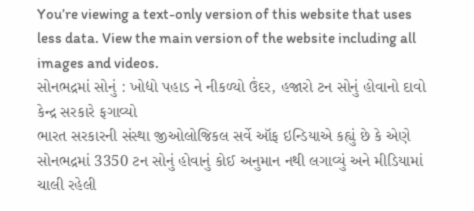You’re viewing a text-only version of this website that uses less data. View the main version of the website including all images and videos.
સોનભદ્રમાં સોનું : ખોદ્યો પહાડ ને નીકળ્યો ઉંદર, હજારો ટન સોનું હોવાનો દાવો કેન્દ્ર સરકારે ફગાવ્યો
ભારત સરકારની સંસ્થા જીઓલોજિકલ સર્વે ઑફ ઇન્ડિયાએ કહ્યું છે કે એણે સોનભદ્રમાં 3350 ટન સોનું હોવાનું કોઈ અનુમાન નથી લગાવ્યું અને મીડિયામાં ચાલી રહેલી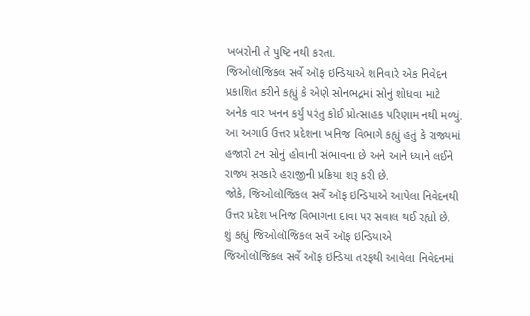ખબરોની તે પુષ્ટિ નથી કરતા.
જિઓલૉજિકલ સર્વે ઑફ ઇન્ડિયાએ શનિવારે એક નિવેદન પ્રકાશિત કરીને કહ્યું કે એણે સોનભદ્રમાં સોનું શોધવા માટે અનેક વાર ખનન કર્યું પરંતુ કોઈ પ્રોત્સાહક પરિણામ નથી મળ્યું.
આ અગાઉ ઉત્તર પ્રદેશના ખનિજ વિભાગે કહ્યું હતું કે રાજ્યમાં હજારો ટન સોનું હોવાની સંભાવના છે અને આને ધ્યાને લઈને રાજ્ય સરકારે હરાજીની પ્રક્રિયા શરૂ કરી છે.
જોકે, જિઓલૉજિકલ સર્વે ઑફ ઇન્ડિયાએ આપેલા નિવેદનથી ઉત્તર પ્રદેશ ખનિજ વિભાગના દાવા પર સવાલ થઈ રહ્યો છે.
શું કહ્યું જિઓલૉજિકલ સર્વે ઑફ ઇન્ડિયાએ
જિઓલૉજિકલ સર્વે ઑફ ઇન્ડિયા તરફથી આવેલા નિવેદનમાં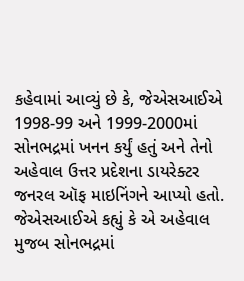કહેવામાં આવ્યું છે કે, જેએસઆઈએ 1998-99 અને 1999-2000માં સોનભદ્રમાં ખનન કર્યું હતું અને તેનો અહેવાલ ઉત્તર પ્રદેશના ડાયરેક્ટર જનરલ ઑફ માઇનિંગને આપ્યો હતો.
જેએસઆઈએ કહ્યું કે એ અહેવાલ મુજબ સોનભદ્રમાં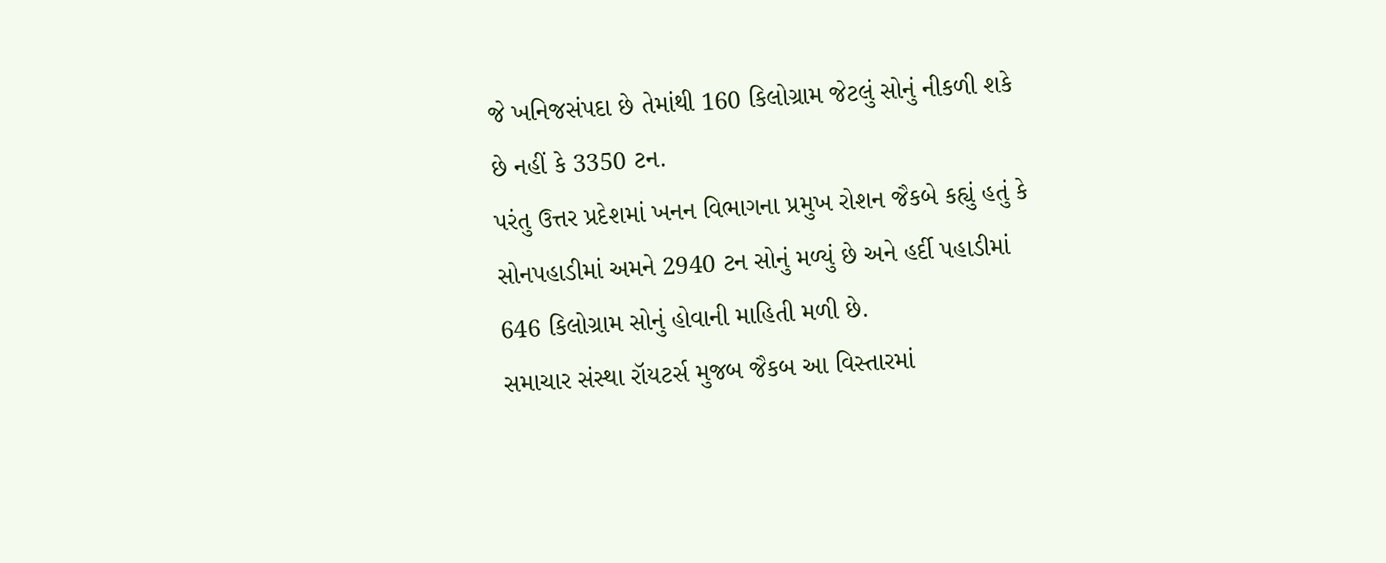જે ખનિજસંપદા છે તેમાંથી 160 કિલોગ્રામ જેટલું સોનું નીકળી શકે છે નહીં કે 3350 ટન.
પરંતુ ઉત્તર પ્રદેશમાં ખનન વિભાગના પ્રમુખ રોશન જૈકબે કહ્યું હતું કે સોનપહાડીમાં અમને 2940 ટન સોનું મળ્યું છે અને હર્દી પહાડીમાં 646 કિલોગ્રામ સોનું હોવાની માહિતી મળી છે.
સમાચાર સંસ્થા રૉયટર્સ મુજબ જૈકબ આ વિસ્તારમાં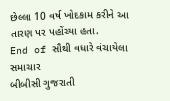છેલ્લા 10 વર્ષ ખોદકામ કરીને આ તારણ પર પહોંચ્યા હતા.
End of સૌથી વધારે વંચાયેલા સમાચાર
બીબીસી ગુજરાતી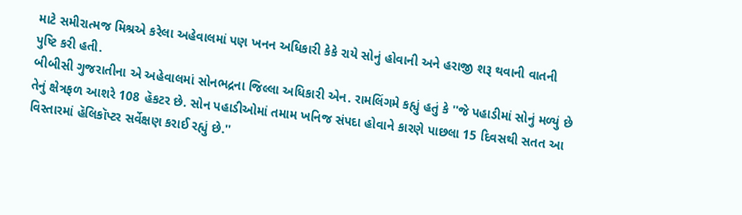માટે સમીરાત્મજ મિશ્રએ કરેલા અહેવાલમાં પણ ખનન અધિકારી કેકે રાયે સોનું હોવાની અને હરાજી શરૂ થવાની વાતની પુષ્ટિ કરી હતી.
બીબીસી ગુજરાતીના એ અહેવાલમાં સોનભદ્રના જિલ્લા અધિકારી એન. રામલિંગમે કહ્યું હતું કે ''જે પહાડીમાં સોનું મળ્યું છે તેનું ક્ષેત્રફળ આશરે 108 હૅકટર છે. સોન પહાડીઓમાં તમામ ખનિજ સંપદા હોવાને કારણે પાછલા 15 દિવસથી સતત આ વિસ્તારમાં હૅલિકૉપ્ટર સર્વેક્ષણ કરાઈ રહ્યું છે.''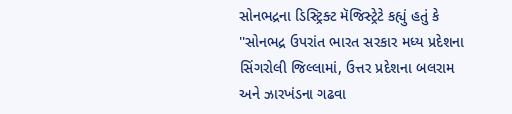સોનભદ્રના ડિસ્ટ્રિક્ટ મૅજિસ્ટ્રેટે કહ્યું હતું કે ''સોનભદ્ર ઉપરાંત ભારત સરકાર મધ્ય પ્રદેશના સિંગરોલી જિલ્લામાં, ઉત્તર પ્રદેશના બલરામ અને ઝારખંડના ગઢવા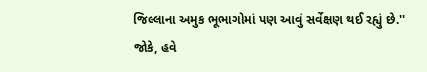જિલ્લાના અમુક ભૂભાગોમાં પણ આવું સર્વેક્ષણ થઈ રહ્યું છે.''
જોકે, હવે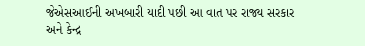જેએસઆઈની અખબારી યાદી પછી આ વાત પર રાજ્ય સરકાર અને કેન્દ્ર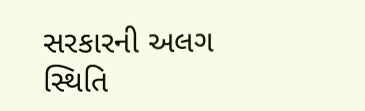સરકારની અલગ સ્થિતિ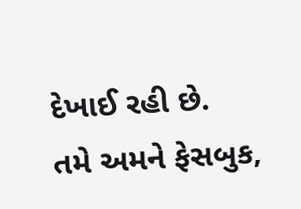દેખાઈ રહી છે.
તમે અમને ફેસબુક,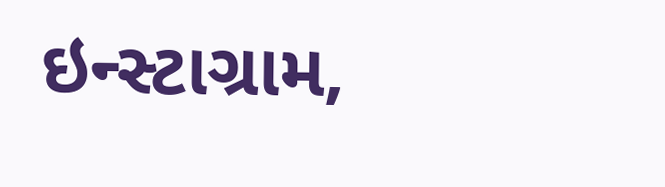ઇન્સ્ટાગ્રામ,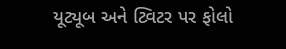યૂટ્યૂબ અને ટ્વિટર પર ફોલો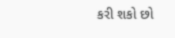કરી શકો છો